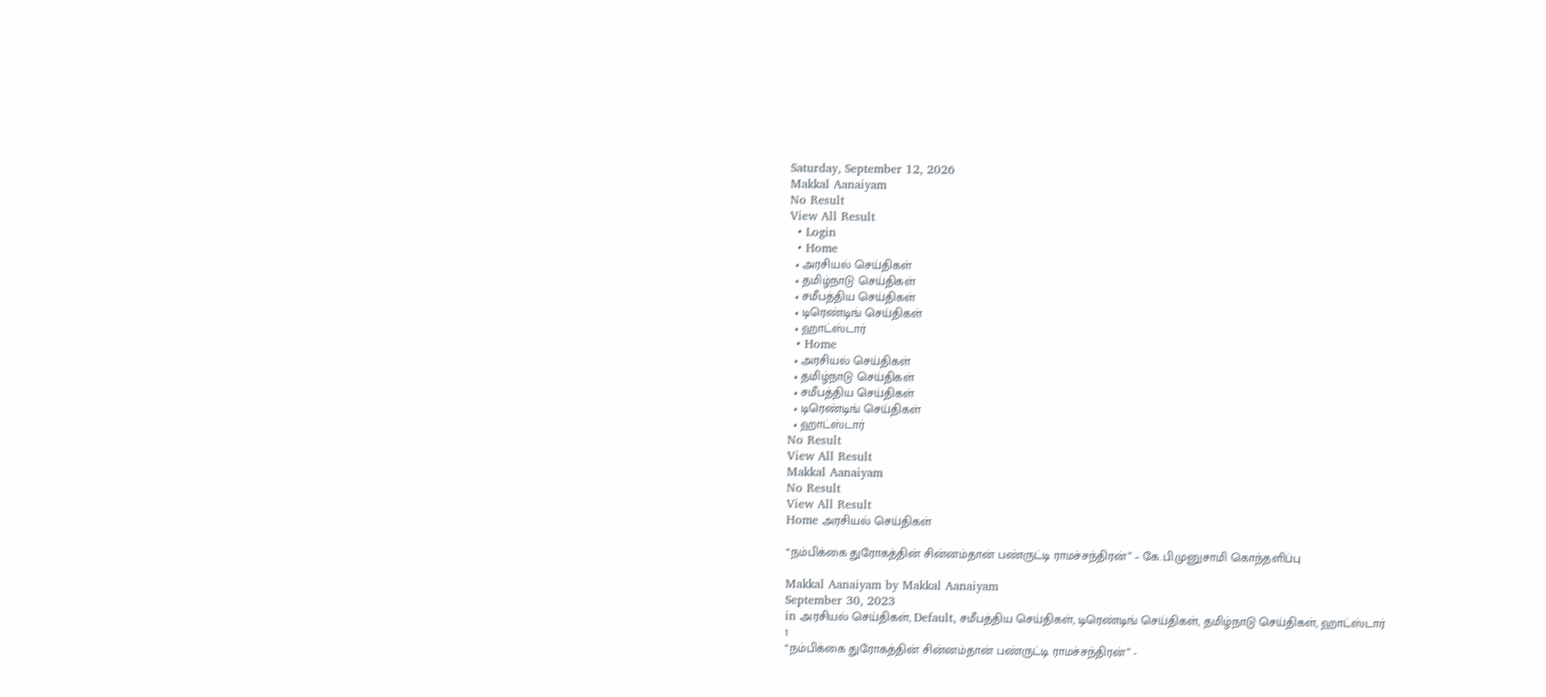Saturday, September 12, 2026
Makkal Aanaiyam
No Result
View All Result
  • Login
  • Home
  • அரசியல் செய்திகள்
  • தமிழ்நாடு செய்திகள்
  • சமீபத்திய செய்திகள்
  • டிரெண்டிங் செய்திகள்
  • ஹாட்ஸ்டார்
  • Home
  • அரசியல் செய்திகள்
  • தமிழ்நாடு செய்திகள்
  • சமீபத்திய செய்திகள்
  • டிரெண்டிங் செய்திகள்
  • ஹாட்ஸ்டார்
No Result
View All Result
Makkal Aanaiyam
No Result
View All Result
Home அரசியல் செய்திகள்

“நம்பிக்கை துரோகத்தின் சின்னம்தான் பண்ருட்டி ராமச்சந்திரன்” – கே.பி.முனுசாமி கொந்தளிப்பு

Makkal Aanaiyam by Makkal Aanaiyam
September 30, 2023
in அரசியல் செய்திகள், Default, சமீபத்திய செய்திகள், டிரெண்டிங் செய்திகள், தமிழ்நாடு செய்திகள், ஹாட்ஸ்டார்
1
“நம்பிக்கை துரோகத்தின் சின்னம்தான் பண்ருட்டி ராமச்சந்திரன்” -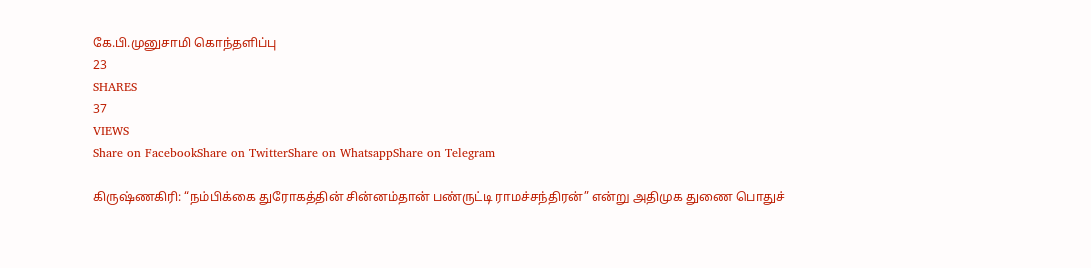கே.பி.முனுசாமி கொந்தளிப்பு
23
SHARES
37
VIEWS
Share on FacebookShare on TwitterShare on WhatsappShare on Telegram

கிருஷ்ணகிரி: “நம்பிக்கை துரோகத்தின் சின்னம்தான் பண்ருட்டி ராமச்சந்திரன்” என்று அதிமுக துணை பொதுச்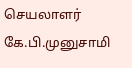செயலாளர் கே.பி.முனுசாமி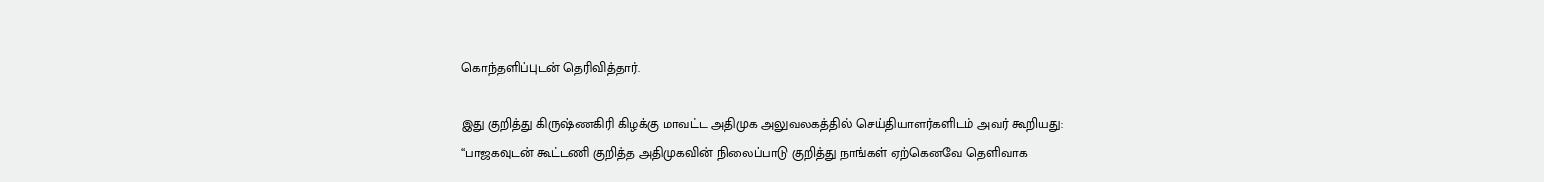கொந்தளிப்புடன் தெரிவித்தார்.

இது குறித்து கிருஷ்ணகிரி கிழக்கு மாவட்ட அதிமுக அலுவலகத்தில் செய்தியாளர்களிடம் அவர் கூறியது: “பாஜகவுடன் கூட்டணி குறித்த அதிமுகவின் நிலைப்பாடு குறித்து நாங்கள் ஏற்கெனவே தெளிவாக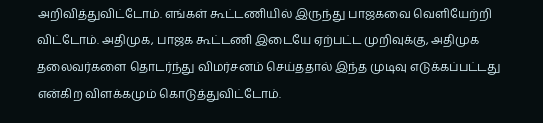அறிவித்துவிட்டோம். எங்கள் கூட்டணியில் இருந்து பாஜகவை வெளியேற்றி விட்டோம். அதிமுக, பாஜக கூட்டணி இடையே ஏற்பட்ட முறிவுக்கு, அதிமுக தலைவர்களை தொடர்ந்து விமர்சனம் செய்ததால் இந்த முடிவு எடுக்கப்பட்டது என்கிற விளக்கமும் கொடுத்துவிட்டோம்.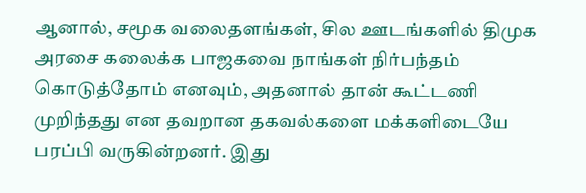ஆனால், சமூக வலைதளங்கள், சில ஊடங்களில் திமுக அரசை கலைக்க பாஜகவை நாங்கள் நிர்பந்தம் கொடுத்தோம் எனவும், அதனால் தான் கூட்டணி முறிந்தது என தவறான தகவல்களை மக்களிடையே பரப்பி வருகின்றனர். இது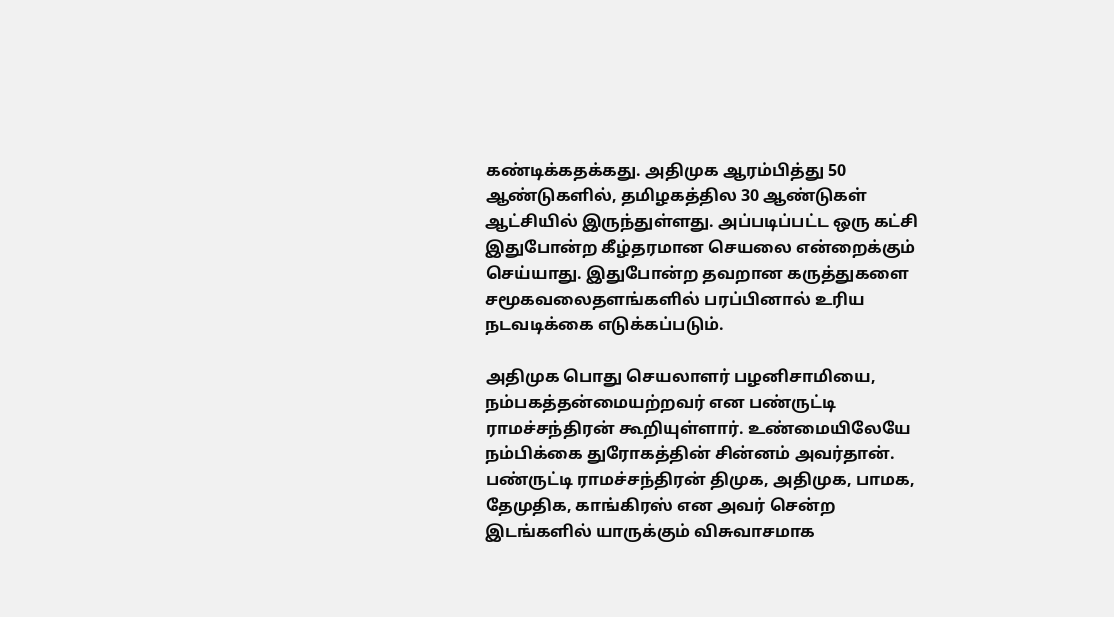கண்டிக்கதக்கது. அதிமுக ஆரம்பித்து 50 ஆண்டுகளில், தமிழகத்தில 30 ஆண்டுகள் ஆட்சியில் இருந்துள்ளது. அப்படிப்பட்ட ஒரு கட்சி இதுபோன்ற கீழ்தரமான செயலை என்றைக்கும் செய்யாது. இதுபோன்ற தவறான கருத்துகளை சமூகவலைதளங்களில் பரப்பினால் உரிய நடவடிக்கை எடுக்கப்படும்.

அதிமுக பொது செயலாளர் பழனிசாமியை, நம்பகத்தன்மையற்றவர் என பண்ருட்டி ராமச்சந்திரன் கூறியுள்ளார். உண்மையிலேயே நம்பிக்கை துரோகத்தின் சின்னம் அவர்தான். பண்ருட்டி ராமச்சந்திரன் திமுக, அதிமுக, பாமக, தேமுதிக, காங்கிரஸ் என அவர் சென்ற இடங்களில் யாருக்கும் விசுவாசமாக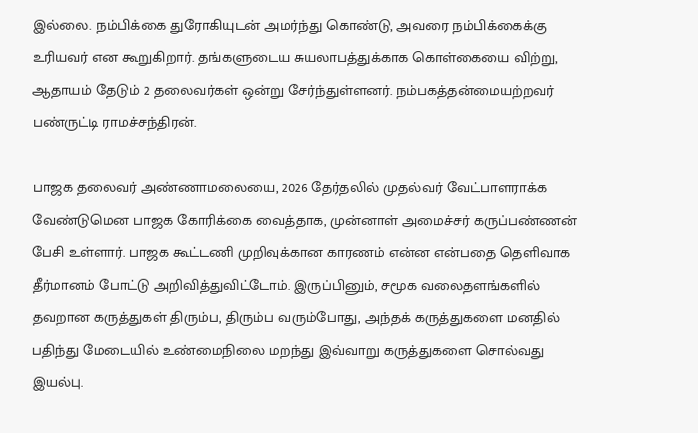இல்லை. நம்பிக்கை துரோகியுடன் அமர்ந்து கொண்டு, அவரை நம்பிக்கைக்கு உரியவர் என கூறுகிறார். தங்களுடைய சுயலாபத்துக்காக கொள்கையை விற்று, ஆதாயம் தேடும் 2 தலைவர்கள் ஒன்று சேர்ந்துள்ளனர். நம்பகத்தன்மையற்றவர் பண்ருட்டி ராமச்சந்திரன்.

பாஜக தலைவர் அண்ணாமலையை, 2026 தேர்தலில் முதல்வர் வேட்பாளராக்க வேண்டுமென பாஜக கோரிக்கை வைத்தாக, முன்னாள் அமைச்சர் கருப்பண்ணன் பேசி உள்ளார். பாஜக கூட்டணி முறிவுக்கான காரணம் என்ன என்பதை தெளிவாக தீர்மானம் போட்டு அறிவித்துவிட்டோம். இருப்பினும், சமூக வலைதளங்களில் தவறான கருத்துகள் திரும்ப, திரும்ப வரும்போது, அந்தக் கருத்துகளை மனதில் பதிந்து மேடையில் உண்மைநிலை மறந்து இவ்வாறு கருத்துகளை சொல்வது இயல்பு.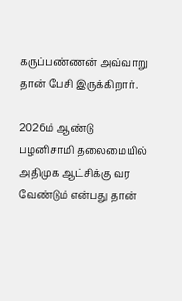கருப்பண்ணன் அவ்வாறு தான் பேசி இருக்கிறார்.

2026ம் ஆண்டு பழனிசாமி தலைமையில் அதிமுக ஆட்சிக்கு வர வேண்டும் என்பது தான்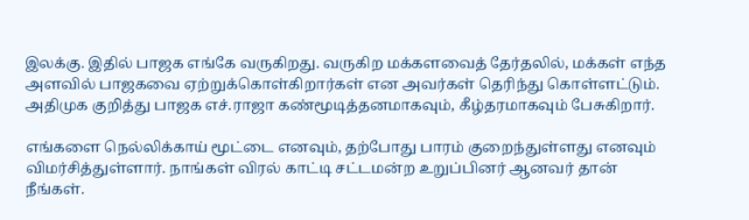இலக்கு. இதில் பாஜக எங்கே வருகிறது. வருகிற மக்களவைத் தேர்தலில், மக்கள் எந்த அளவில் பாஜகவை ஏற்றுக்கொள்கிறார்கள் என அவர்கள் தெரிந்து கொள்ளட்டும். அதிமுக குறித்து பாஜக எச்.ராஜா கண்மூடித்தனமாகவும், கீழ்தரமாகவும் பேசுகிறார்.

எங்களை நெல்லிக்காய் மூட்டை எனவும், தற்போது பாரம் குறைந்துள்ளது எனவும் விமர்சித்துள்ளார். நாங்கள் விரல் காட்டி சட்டமன்ற உறுப்பினர் ஆனவர் தான் நீங்கள்.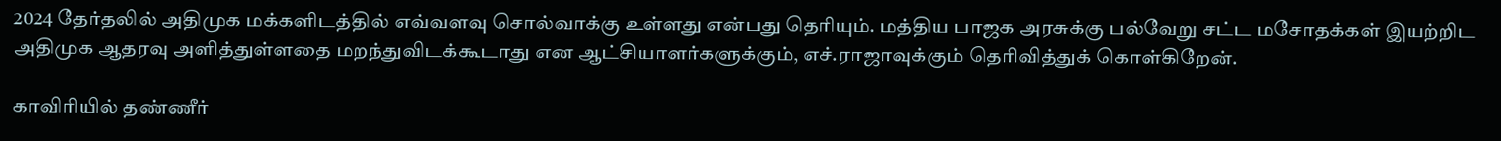2024 தேர்தலில் அதிமுக மக்களிடத்தில் எவ்வளவு சொல்வாக்கு உள்ளது என்பது தெரியும். மத்திய பாஜக அரசுக்கு பல்வேறு சட்ட மசோதக்கள் இயற்றிட அதிமுக ஆதரவு அளித்துள்ளதை மறந்துவிடக்கூடாது என ஆட்சியாளர்களுக்கும், எச்.ராஜாவுக்கும் தெரிவித்துக் கொள்கிறேன்.

காவிரியில் தண்ணீர்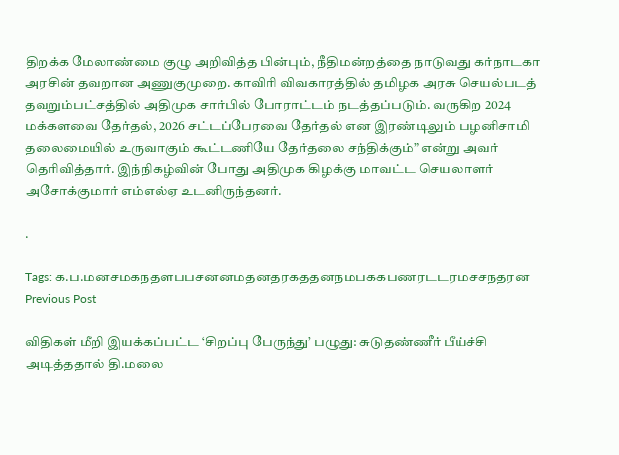திறக்க மேலாண்மை குழு அறிவித்த பின்பும், நீதிமன்றத்தை நாடுவது கர்நாடகா அரசின் தவறான அணுகுமுறை. காவிரி விவகாரத்தில் தமிழக அரசு செயல்படத் தவறும்பட்சத்தில் அதிமுக சார்பில் போராட்டம் நடத்தப்படும். வருகிற 2024 மக்களவை தேர்தல், 2026 சட்டப்பேரவை தேர்தல் என இரண்டிலும் பழனிசாமி தலைமையில் உருவாகும் கூட்டணியே தேர்தலை சந்திக்கும்” என்று அவர் தெரிவித்தார். இந்நிகழ்வின் போது அதிமுக கிழக்கு மாவட்ட செயலாளர் அசோக்குமார் எம்எல்ஏ உடனிருந்தனர்.

.

Tags: க.ப.மனசமகநதளபபசனனமதனதரகததனநமபககபணரடடரமசசநதரன
Previous Post

விதிகள் மீறி இயக்கப்பட்ட ‘சிறப்பு பேருந்து’ பழுது: சுடுதண்ணீர் பீய்ச்சி அடித்ததால் தி.மலை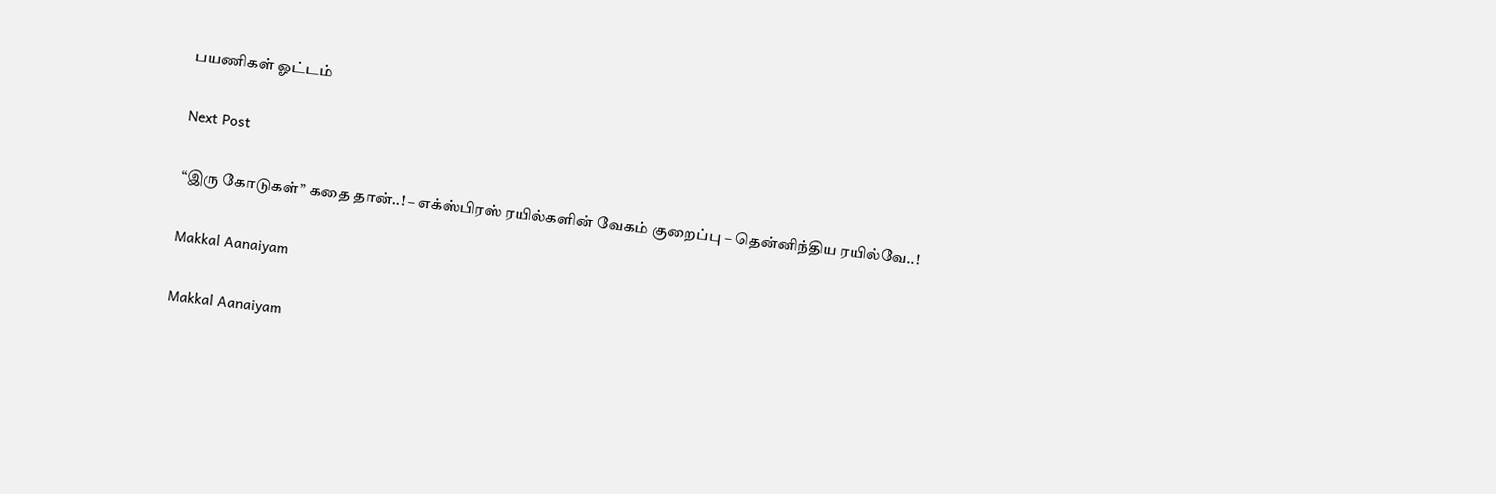பயணிகள் ஓட்டம்

Next Post

“இரு கோடுகள்” கதை தான்..! – எக்ஸ்பிரஸ் ரயில்களின் வேகம் குறைப்பு – தென்னிந்திய ரயில்வே..!

Makkal Aanaiyam

Makkal Aanaiyam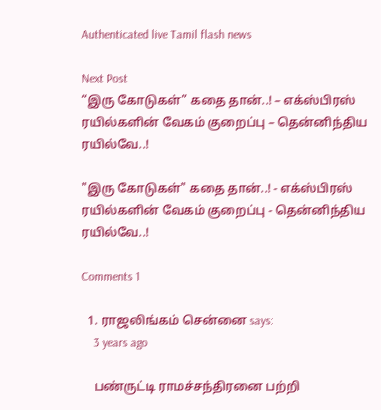Authenticated live Tamil flash news

Next Post
“இரு கோடுகள்” கதை தான்..! – எக்ஸ்பிரஸ் ரயில்களின் வேகம் குறைப்பு – தென்னிந்திய ரயில்வே..!

"இரு கோடுகள்" கதை தான்..! - எக்ஸ்பிரஸ் ரயில்களின் வேகம் குறைப்பு - தென்னிந்திய ரயில்வே..!

Comments 1

  1. ராஜலிங்கம் சென்னை says:
    3 years ago

    பண்ருட்டி ராமச்சந்திரனை பற்றி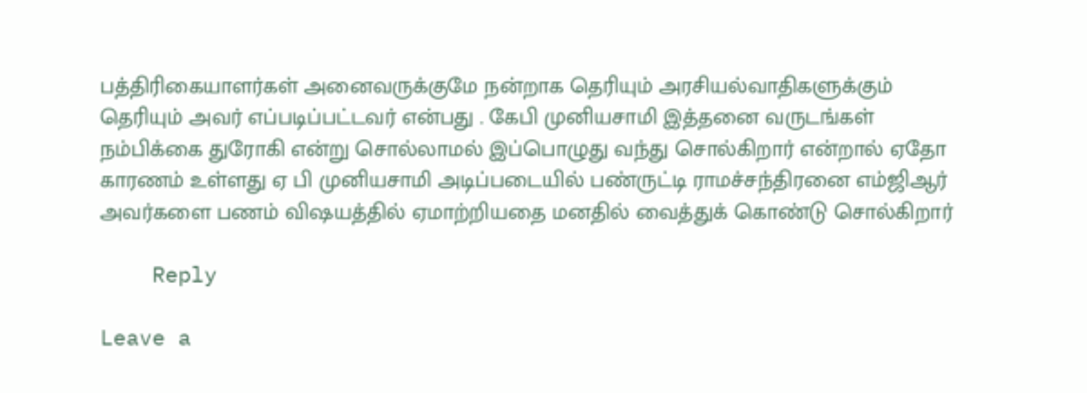பத்திரிகையாளர்கள் அனைவருக்குமே நன்றாக தெரியும் அரசியல்வாதிகளுக்கும் தெரியும் அவர் எப்படிப்பட்டவர் என்பது . கேபி முனியசாமி இத்தனை வருடங்கள் நம்பிக்கை துரோகி என்று சொல்லாமல் இப்பொழுது வந்து சொல்கிறார் என்றால் ஏதோ காரணம் உள்ளது ஏ பி முனியசாமி அடிப்படையில் பண்ருட்டி ராமச்சந்திரனை எம்ஜிஆர் அவர்களை பணம் விஷயத்தில் ஏமாற்றியதை மனதில் வைத்துக் கொண்டு சொல்கிறார்

    Reply

Leave a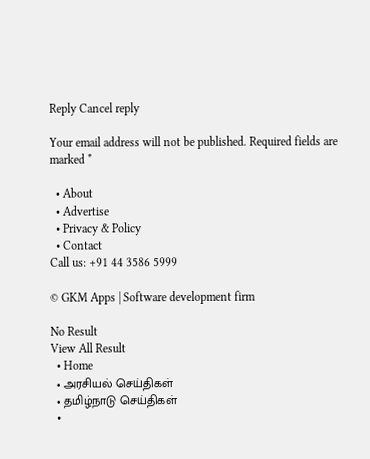Reply Cancel reply

Your email address will not be published. Required fields are marked *

  • About
  • Advertise
  • Privacy & Policy
  • Contact
Call us: +91 44 3586 5999

© GKM Apps | Software development firm

No Result
View All Result
  • Home
  • அரசியல் செய்திகள்
  • தமிழ்நாடு செய்திகள்
  •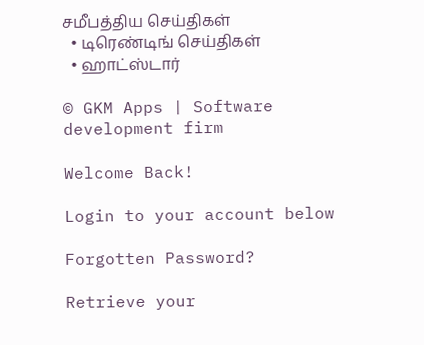சமீபத்திய செய்திகள்
  • டிரெண்டிங் செய்திகள்
  • ஹாட்ஸ்டார்

© GKM Apps | Software development firm

Welcome Back!

Login to your account below

Forgotten Password?

Retrieve your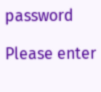password

Please enter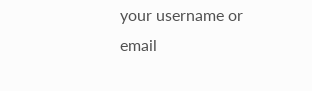your username or email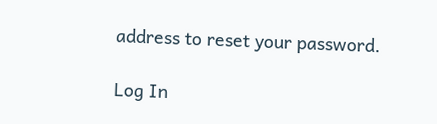address to reset your password.

Log In